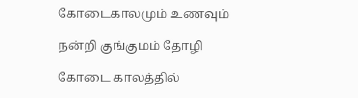கோடைகாலமும் உணவும்

நன்றி குங்குமம் தோழி

கோடை காலத்தில்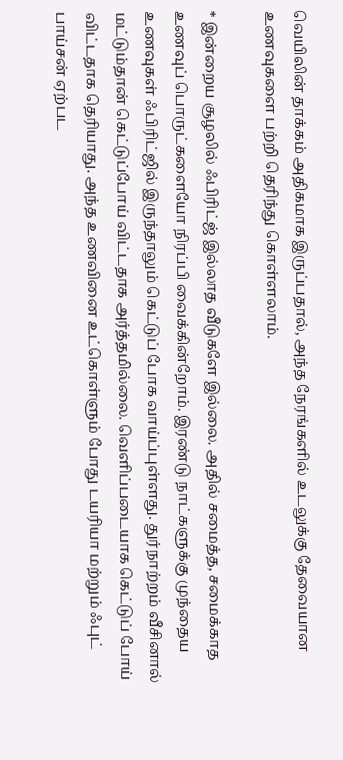வெயிலின் தாக்கம் அதிகமாக இருப்பதால், அந்த நேரங்களில் உடலுக்கு தேவையான உணவுகளை பற்றி தெரிந்து கொள்ளலாம்.

* இன்றைய சூழலில் ஃபிரிட்ஜ் இல்லாத வீடுகளே இல்லை. அதில் சமைத்த, சமைக்காத உணவுப் பொருட்களையோ நிரப்பி வைக்கின்றோம். இரண்டு நாட்களுக்கு முந்தைய உணவுகள் ஃபிரிட்ஜில் இருந்தாலும் கெட்டுப் போக வாய்ப்புள்ளது. துர்நாற்றம் வீசினால் மட்டும்தான் கெட்டுப்போய் விட்டதாக அர்த்தமில்லை. வெளிப்படையாக கெட்டுப் போய் விட்டதாக தெரியாது. அந்த உணவினை உட்கொள்ளும் போது டயரியா மற்றும் ஃபுட் பாய்சன் ஏற்பட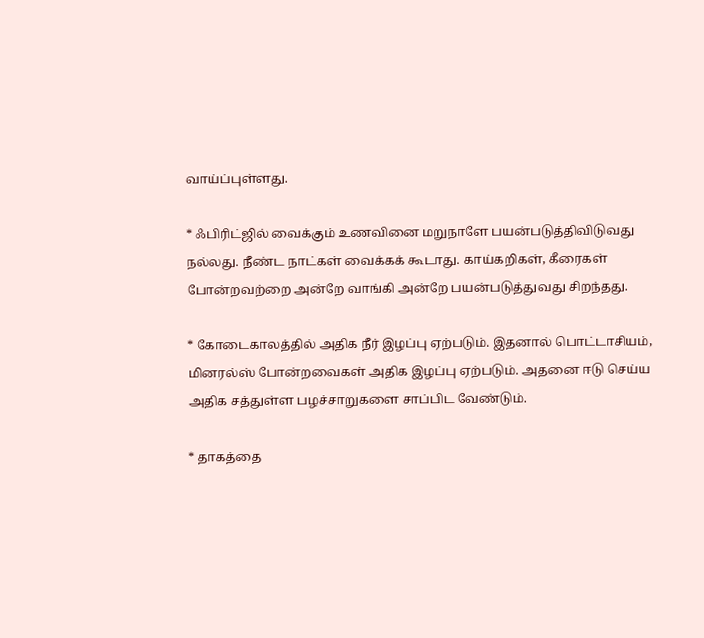வாய்ப்புள்ளது.

* ஃபிரிட்ஜில் வைக்கும் உணவினை மறுநாளே பயன்படுத்திவிடுவது நல்லது. நீண்ட நாட்கள் வைக்கக் கூடாது. காய்கறிகள், கீரைகள் போன்றவற்றை அன்றே வாங்கி அன்றே பயன்படுத்துவது சிறந்தது.

* கோடைகாலத்தில் அதிக நீர் இழப்பு ஏற்படும். இதனால் பொட்டாசியம், மினரல்ஸ் போன்றவைகள் அதிக இழப்பு ஏற்படும். அதனை ஈடு செய்ய அதிக சத்துள்ள பழச்சாறுகளை சாப்பிட வேண்டும்.

* தாகத்தை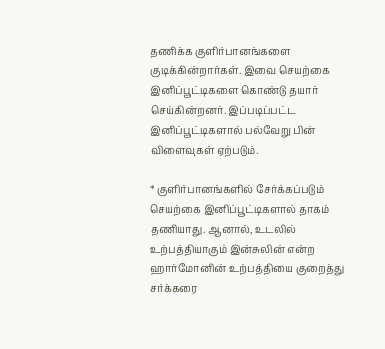தணிக்க குளிர்பானங்களை குடிக்கின்றார்கள். இவை செயற்கை இனிப்பூட்டிகளை கொண்டு தயார் செய்கின்றனர். இப்படிப்பட்ட இனிப்பூட்டிகளால் பல்வேறு பின் விளைவுகள் ஏற்படும்.

* குளிர்பானங்களில் சேர்க்கப்படும் செயற்கை இனிப்பூட்டிகளால் தாகம் தணியாது. ஆனால், உடலில் உற்பத்தியாகும் இன்சுலின் என்ற ஹார்மோனின் உற்பத்தியை குறைத்து சர்க்கரை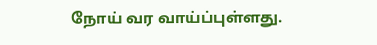நோய் வர வாய்ப்புள்ளது.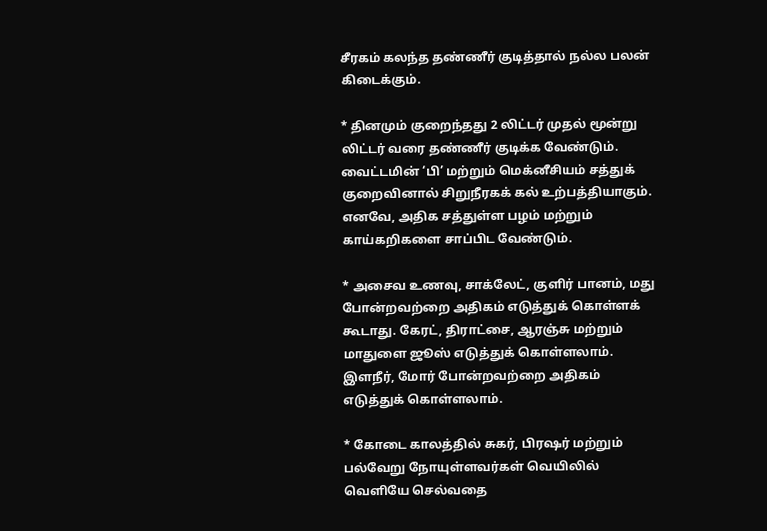சீரகம் கலந்த தண்ணீர் குடித்தால் நல்ல பலன் கிடைக்கும்.

* தினமும் குறைந்தது 2 லிட்டர் முதல் மூன்று லிட்டர் வரை தண்ணீர் குடிக்க வேண்டும். வைட்டமின் ‘பி’ மற்றும் மெக்னீசியம் சத்துக் குறைவினால் சிறுநீரகக் கல் உற்பத்தியாகும். எனவே, அதிக சத்துள்ள பழம் மற்றும் காய்கறிகளை சாப்பிட வேண்டும்.

* அசைவ உணவு, சாக்லேட், குளிர் பானம், மது போன்றவற்றை அதிகம் எடுத்துக் கொள்ளக் கூடாது. கேரட், திராட்சை, ஆரஞ்சு மற்றும் மாதுளை ஜூஸ் எடுத்துக் கொள்ளலாம். இளநீர், மோர் போன்றவற்றை அதிகம் எடுத்துக் கொள்ளலாம்.

* கோடை காலத்தில் சுகர், பிரஷர் மற்றும் பல்வேறு நோயுள்ளவர்கள் வெயிலில் வெளியே செல்வதை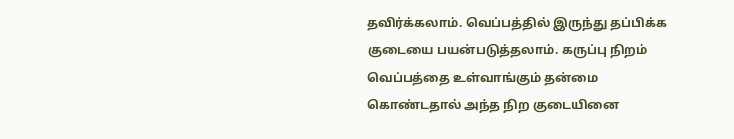தவிர்க்கலாம். வெப்பத்தில் இருந்து தப்பிக்க குடையை பயன்படுத்தலாம். கருப்பு நிறம் வெப்பத்தை உள்வாங்கும் தன்மை கொண்டதால் அந்த நிற குடையினை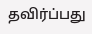தவிர்ப்பது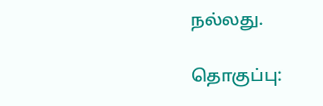நல்லது.

தொகுப்பு: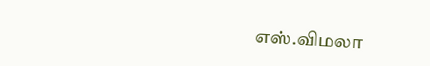எஸ்.விமலா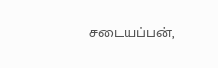சடையப்பன்,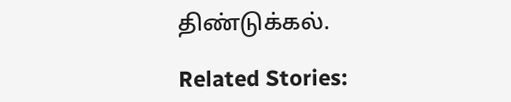திண்டுக்கல்.

Related Stories: